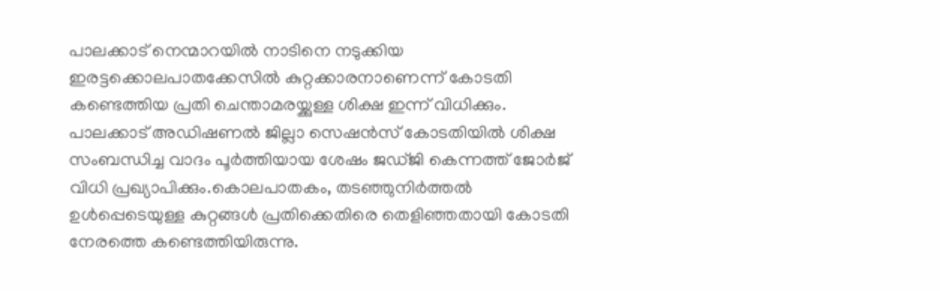പാലക്കാട് നെന്മാറയിൽ നാടിനെ നടുക്കിയ ഇരട്ടക്കൊലപാതക്കേസിൽ കുറ്റക്കാരനാണെന്ന് കോടതി കണ്ടെത്തിയ പ്രതി ചെന്താമരയ്ക്കുള്ള ശിക്ഷ ഇന്ന് വിധിക്കും. പാലക്കാട് അഡിഷണൽ ജില്ലാ സെഷൻസ് കോടതിയിൽ ശിക്ഷ സംബന്ധിച്ച വാദം പൂർത്തിയായ ശേഷം ജഡ്ജി കെന്നത്ത് ജോർജ് വിധി പ്രഖ്യാപിക്കും.കൊലപാതകം, തടഞ്ഞുനിർത്തൽ ഉൾപ്പെടെയുള്ള കുറ്റങ്ങൾ പ്രതിക്കെതിരെ തെളിഞ്ഞതായി കോടതി നേരത്തെ കണ്ടെത്തിയിരുന്നു.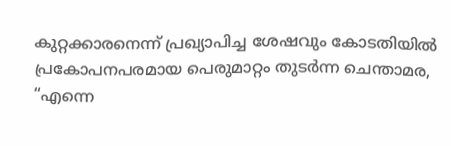കുറ്റക്കാരനെന്ന് പ്രഖ്യാപിച്ച ശേഷവും കോടതിയിൽ പ്രകോപനപരമായ പെരുമാറ്റം തുടർന്ന ചെന്താമര, “എന്നെ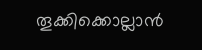തൂക്കിക്കൊല്ലാൻ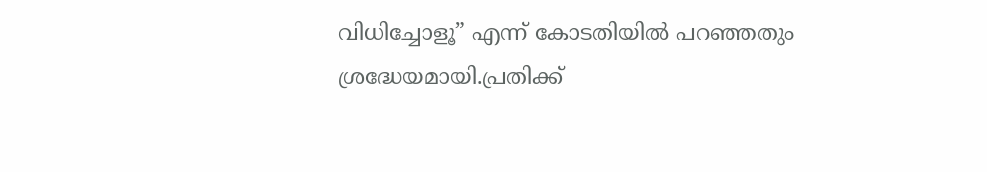വിധിച്ചോളൂ” എന്ന് കോടതിയിൽ പറഞ്ഞതും ശ്രദ്ധേയമായി.പ്രതിക്ക്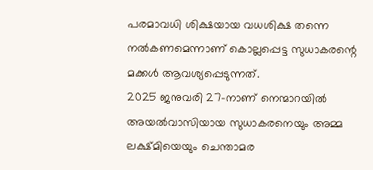പരമാവധി ശിക്ഷയായ വധശിക്ഷ തന്നെ നൽകണമെന്നാണ് കൊല്ലപ്പെട്ട സുധാകരന്റെ മക്കൾ ആവശ്യപ്പെടുന്നത്.
2025 ജനുവരി 27-നാണ് നെന്മാറയിൽ അയൽവാസിയായ സുധാകരനെയും അമ്മ ലക്ഷ്മിയെയും ചെന്താമര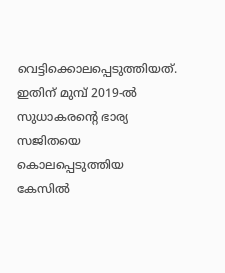വെട്ടിക്കൊലപ്പെടുത്തിയത്. ഇതിന് മുമ്പ് 2019-ൽ സുധാകരന്റെ ഭാര്യ സജിതയെ കൊലപ്പെടുത്തിയ കേസിൽ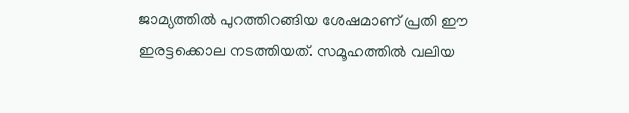ജാമ്യത്തിൽ പുറത്തിറങ്ങിയ ശേഷമാണ് പ്രതി ഈ ഇരട്ടക്കൊല നടത്തിയത്. സമൂഹത്തിൽ വലിയ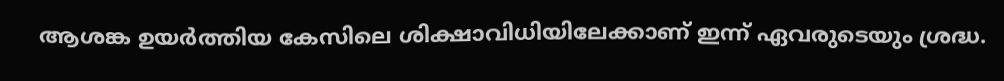ആശങ്ക ഉയർത്തിയ കേസിലെ ശിക്ഷാവിധിയിലേക്കാണ് ഇന്ന് ഏവരുടെയും ശ്രദ്ധ.